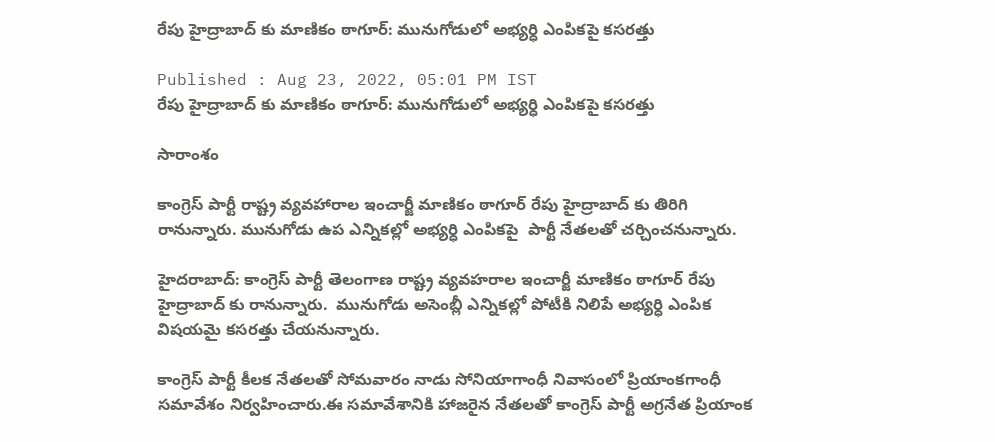రేపు హైద్రాబాద్ కు మాణికం ఠాగూర్: మునుగోడులో అభ్యర్ధి ఎంపికపై కసరత్తు

Published : Aug 23, 2022, 05:01 PM IST
రేపు హైద్రాబాద్ కు మాణికం ఠాగూర్: మునుగోడులో అభ్యర్ధి ఎంపికపై కసరత్తు

సారాంశం

కాంగ్రెస్ పార్టీ రాష్ట్ర వ్యవహారాల ఇంచార్జీ మాణికం ఠాగూర్ రేపు హైద్రాబాద్ కు తిరిగి రానున్నారు. మునుగోడు ఉప ఎన్నికల్లో అభ్యర్ధి ఎంపికపై  పార్టీ నేతలతో చర్చించనున్నారు.

హైదరాబాద్: కాంగ్రెస్ పార్టీ తెలంగాణ రాష్ట్ర వ్యవహరాల ఇంచార్జీ మాణికం ఠాగూర్ రేపు హైద్రాబాద్ కు రానున్నారు.  మునుగోడు అసెంబ్లీ ఎన్నికల్లో పోటీకి నిలిపే అభ్యర్ధి ఎంపిక విషయమై కసరత్తు చేయనున్నారు.

కాంగ్రెస్ పార్టీ కీలక నేతలతో సోమవారం నాడు సోనియాగాంధీ నివాసంలో ప్రియాంకగాంధీ సమావేశం నిర్వహించారు.ఈ సమావేశానికి హాజరైన నేతలతో కాంగ్రెస్ పార్టీ అగ్రనేత ప్రియాంక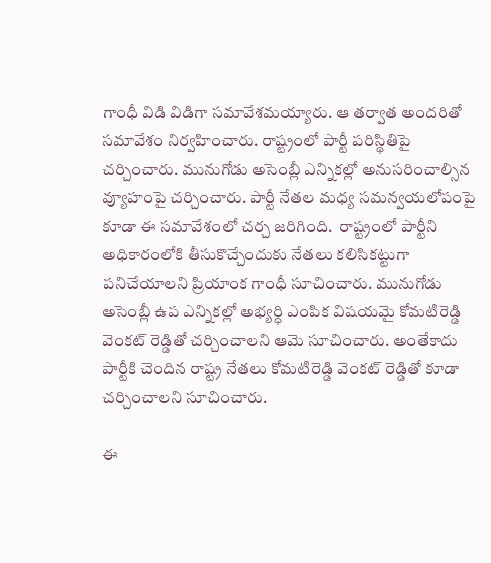గాంధీ విడి విడిగా సమావేశమయ్యారు. ఆ తర్వాత అందరితో సమావేశం నిర్వహించారు. రాష్ట్రంలో పార్టీ పరిస్థితిపై చర్చించారు. మునుగోడు అసెంబ్లీ ఎన్నికల్లో అనుసరించాల్సిన వ్యూహంపై చర్చించారు. పార్టీ నేతల మధ్య సమన్వయలోపంపై కూడా ఈ సమావేశంలో చర్చ జరిగింది.  రాష్ట్రంలో పార్టీని అధికారంలోకి తీసుకొచ్చేందుకు నేతలు కలిసికట్టుగా పనిచేయాలని ప్రియాంక గాంధీ సూచించారు. మునుగోడు అసెంబ్లీ ఉప ఎన్నికల్లో అభ్యర్ధి ఎంపిక విషయమై కోమటిరెడ్డి వెంకట్ రెడ్డితో చర్చించాలని ఆమె సూచించారు. అంతేకాదు పార్టీకి చెందిన రాష్ట్ర నేతలు కోమటిరెడ్డి వెంకట్ రెడ్డితో కూడా చర్చించాలని సూచించారు.

ఈ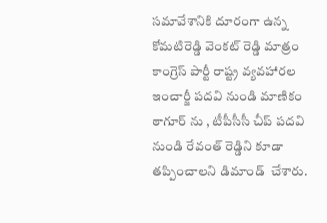సమావేశానికి దూరంగా ఉన్న కోమటిరెడ్డి వెంకట్ రెడ్డి మాత్రం కాంగ్రెస్ పార్టీ రాష్ట్ర వ్యవహారల ఇంచార్జీ పదవి నుండి మాణికం ఠాగూర్ ను , టీపీసీసీ చీప్ పదవి నుండి రేవంత్ రెడ్డిని కూడా తప్పించాలని డిమాండ్  చేశారు.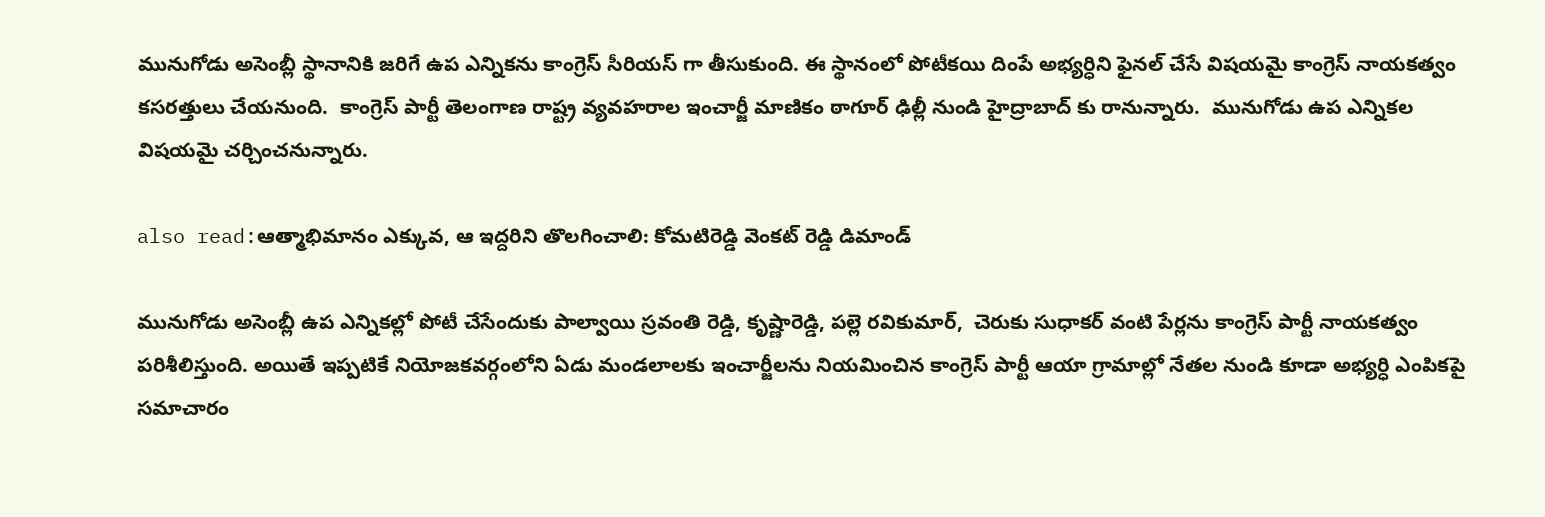మునుగోడు అసెంబ్లీ స్థానానికి జరిగే ఉప ఎన్నికను కాంగ్రెస్ సీరియస్ గా తీసుకుంది. ఈ స్థానంలో పోటీకయి దింపే అభ్యర్ధిని ఫైనల్ చేసే విషయమై కాంగ్రెస్ నాయకత్వం కసరత్తులు చేయనుంది.  కాంగ్రెస్ పార్టీ తెలంగాణ రాష్ట్ర వ్యవహరాల ఇంచార్జీ మాణికం ఠాగూర్ ఢిల్లీ నుండి హైద్రాబాద్ కు రానున్నారు.  మునుగోడు ఉప ఎన్నికల విషయమై చర్చించనున్నారు.

also read:ఆత్మాభిమానం ఎక్కువ, ఆ ఇద్దరిని తొలగించాలి: కోమటిరెడ్డి వెంకట్ రెడ్డి డిమాండ్

మునుగోడు అసెంబ్లీ ఉప ఎన్నికల్లో పోటీ చేసేందుకు పాల్వాయి స్రవంతి రెడ్డి, కృష్ణారెడ్డి, పల్లె రవికుమార్,  చెరుకు సుధాకర్ వంటి పేర్లను కాంగ్రెస్ పార్టీ నాయకత్వం పరిశీలిస్తుంది. అయితే ఇప్పటికే నియోజకవర్గంలోని ఏడు మండలాలకు ఇంచార్జీలను నియమించిన కాంగ్రెస్ పార్టీ ఆయా గ్రామాల్లో నేతల నుండి కూడా అభ్యర్ధి ఎంపికపై సమాచారం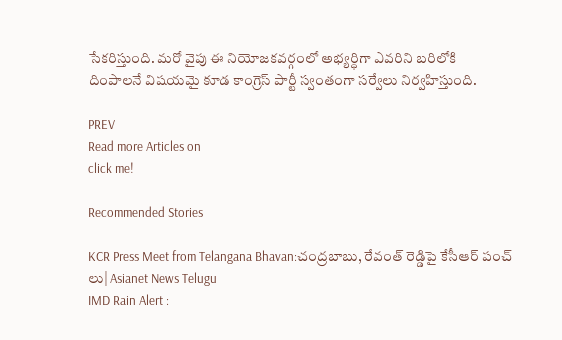సేకరిస్తుంది. మరో వైపు ఈ నియోజకవర్గంలో అభ్యర్ధిగా ఎవరిని బరిలోకి దింపాలనే విషయమై కూడ కాంగ్రెస్ పార్టీ స్వంతంగా సర్వేలు నిర్వహిస్తుంది.

PREV
Read more Articles on
click me!

Recommended Stories

KCR Press Meet from Telangana Bhavan:చంద్రబాబు, రేవంత్ రెడ్డిపై కేసీఆర్ పంచ్ లు| Asianet News Telugu
IMD Rain Alert :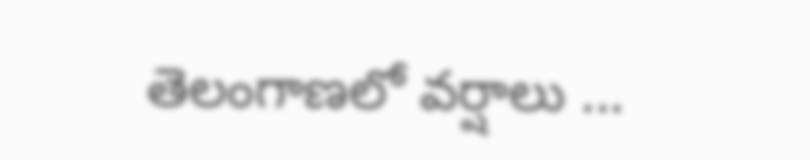తెలంగాణలో వర్షాలు ...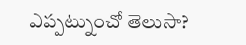ఎప్పట్నుంచో తెలుసా?